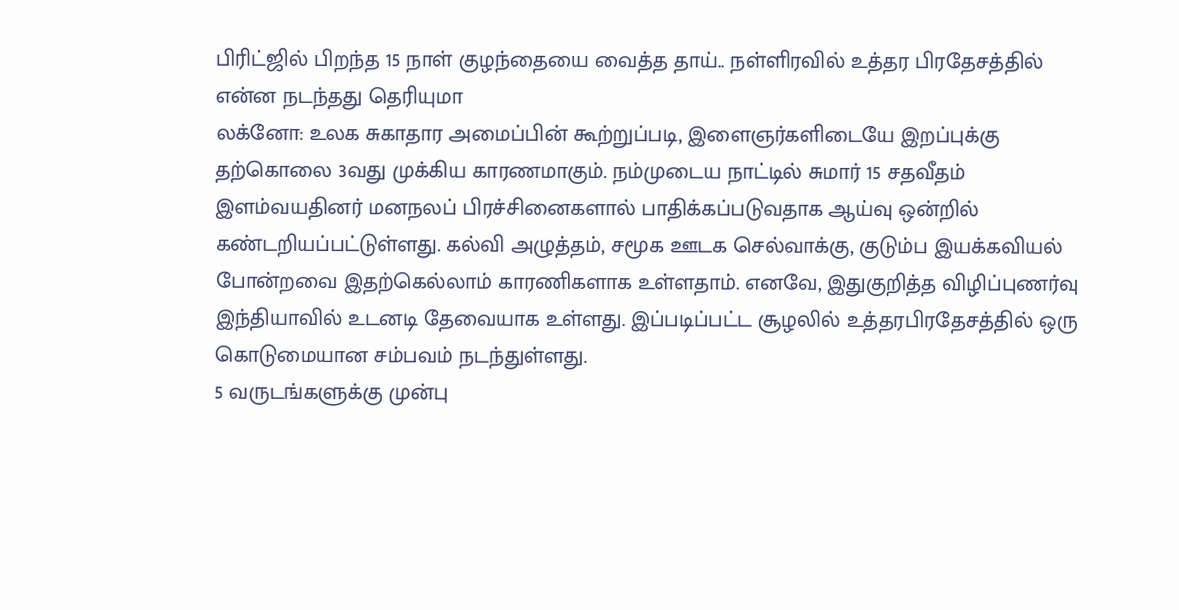பிரிட்ஜில் பிறந்த 15 நாள் குழந்தையை வைத்த தாய்.. நள்ளிரவில் உத்தர பிரதேசத்தில் என்ன நடந்தது தெரியுமா
லக்னோ: உலக சுகாதார அமைப்பின் கூற்றுப்படி, இளைஞர்களிடையே இறப்புக்கு தற்கொலை 3வது முக்கிய காரணமாகும். நம்முடைய நாட்டில் சுமார் 15 சதவீதம் இளம்வயதினர் மனநலப் பிரச்சினைகளால் பாதிக்கப்படுவதாக ஆய்வு ஒன்றில் கண்டறியப்பட்டுள்ளது. கல்வி அழுத்தம், சமூக ஊடக செல்வாக்கு, குடும்ப இயக்கவியல் போன்றவை இதற்கெல்லாம் காரணிகளாக உள்ளதாம். எனவே, இதுகுறித்த விழிப்புணர்வு இந்தியாவில் உடனடி தேவையாக உள்ளது. இப்படிப்பட்ட சூழலில் உத்தரபிரதேசத்தில் ஒரு கொடுமையான சம்பவம் நடந்துள்ளது.
5 வருடங்களுக்கு முன்பு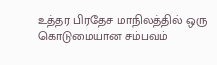உத்தர பிரதேச மாநிலத்தில் ஒரு கொடுமையான சம்பவம்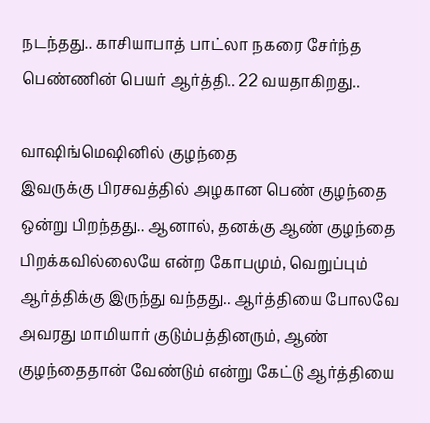நடந்தது.. காசியாபாத் பாட்லா நகரை சேர்ந்த பெண்ணின் பெயர் ஆர்த்தி.. 22 வயதாகிறது..

வாஷிங்மெஷினில் குழந்தை
இவருக்கு பிரசவத்தில் அழகான பெண் குழந்தை ஒன்று பிறந்தது.. ஆனால், தனக்கு ஆண் குழந்தை பிறக்கவில்லையே என்ற கோபமும், வெறுப்பும் ஆர்த்திக்கு இருந்து வந்தது.. ஆர்த்தியை போலவே அவரது மாமியார் குடும்பத்தினரும், ஆண் குழந்தைதான் வேண்டும் என்று கேட்டு ஆர்த்தியை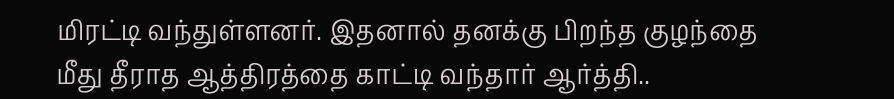மிரட்டி வந்துள்ளனர். இதனால் தனக்கு பிறந்த குழந்தை மீது தீராத ஆத்திரத்தை காட்டி வந்தார் ஆர்த்தி..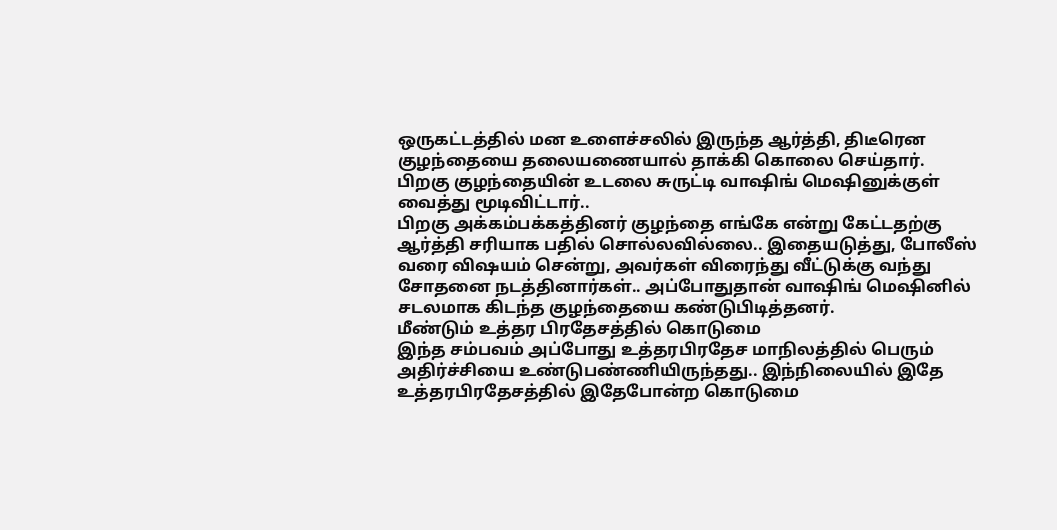ஒருகட்டத்தில் மன உளைச்சலில் இருந்த ஆர்த்தி, திடீரென குழந்தையை தலையணையால் தாக்கி கொலை செய்தார். பிறகு குழந்தையின் உடலை சுருட்டி வாஷிங் மெஷினுக்குள் வைத்து மூடிவிட்டார்..
பிறகு அக்கம்பக்கத்தினர் குழந்தை எங்கே என்று கேட்டதற்கு ஆர்த்தி சரியாக பதில் சொல்லவில்லை.. இதையடுத்து, போலீஸ் வரை விஷயம் சென்று, அவர்கள் விரைந்து வீட்டுக்கு வந்து சோதனை நடத்தினார்கள்.. அப்போதுதான் வாஷிங் மெஷினில் சடலமாக கிடந்த குழந்தையை கண்டுபிடித்தனர்.
மீண்டும் உத்தர பிரதேசத்தில் கொடுமை
இந்த சம்பவம் அப்போது உத்தரபிரதேச மாநிலத்தில் பெரும் அதிர்ச்சியை உண்டுபண்ணியிருந்தது.. இந்நிலையில் இதே உத்தரபிரதேசத்தில் இதேபோன்ற கொடுமை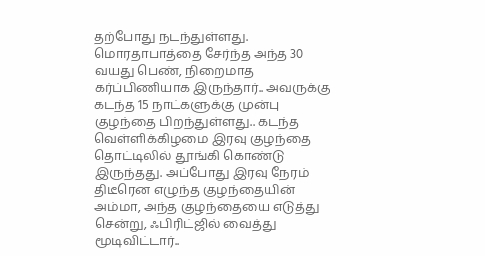தற்போது நடந்துள்ளது.
மொரதாபாத்தை சேர்ந்த அந்த 30 வயது பெண், நிறைமாத கர்ப்பிணியாக இருந்தார்.. அவருக்கு கடந்த 15 நாட்களுக்கு முன்பு குழந்தை பிறந்துள்ளது.. கடந்த வெள்ளிக்கிழமை இரவு குழந்தை தொட்டிலில் தூங்கி கொண்டு இருந்தது. அப்போது இரவு நேரம் திடீரென எழுந்த குழந்தையின் அம்மா, அந்த குழந்தையை எடுத்து சென்று, ஃபிரிட்ஜில் வைத்து மூடிவிட்டார்..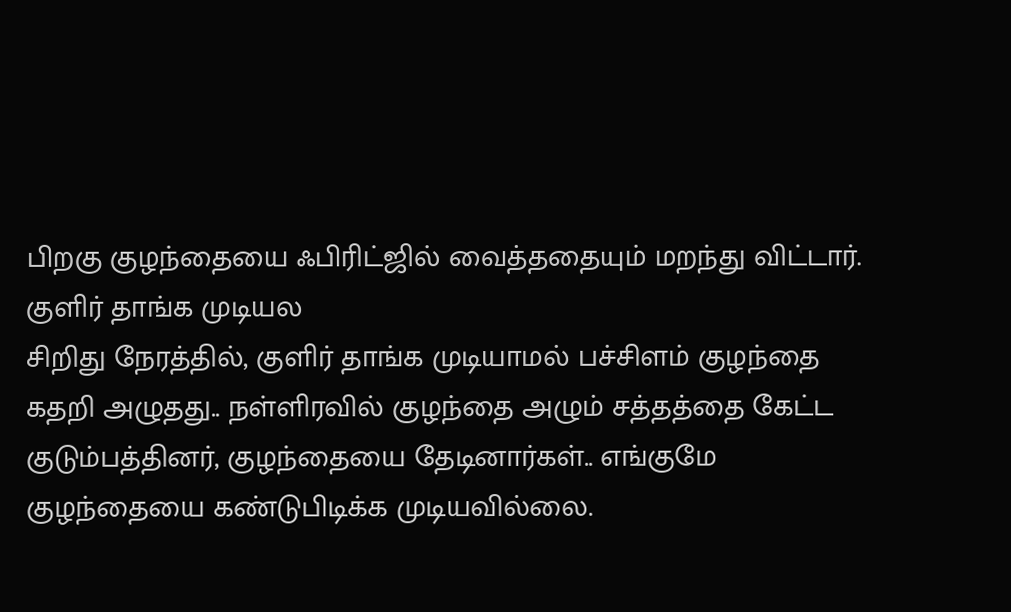பிறகு குழந்தையை ஃபிரிட்ஜில் வைத்ததையும் மறந்து விட்டார்.
குளிர் தாங்க முடியல
சிறிது நேரத்தில், குளிர் தாங்க முடியாமல் பச்சிளம் குழந்தை கதறி அழுதது.. நள்ளிரவில் குழந்தை அழும் சத்தத்தை கேட்ட குடும்பத்தினர், குழந்தையை தேடினார்கள்.. எங்குமே குழந்தையை கண்டுபிடிக்க முடியவில்லை.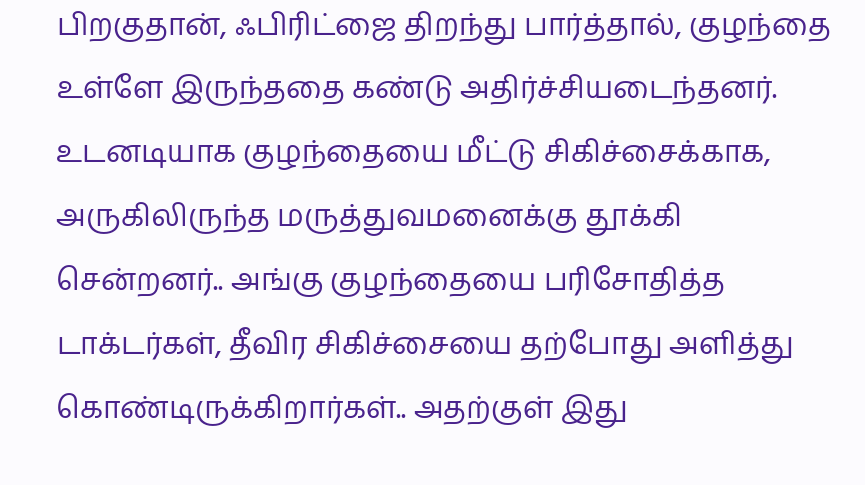பிறகுதான், ஃபிரிட்ஜை திறந்து பார்த்தால், குழந்தை உள்ளே இருந்ததை கண்டு அதிர்ச்சியடைந்தனர்.
உடனடியாக குழந்தையை மீட்டு சிகிச்சைக்காக, அருகிலிருந்த மருத்துவமனைக்கு தூக்கி சென்றனர்.. அங்கு குழந்தையை பரிசோதித்த டாக்டர்கள், தீவிர சிகிச்சையை தற்போது அளித்து கொண்டிருக்கிறார்கள்.. அதற்குள் இது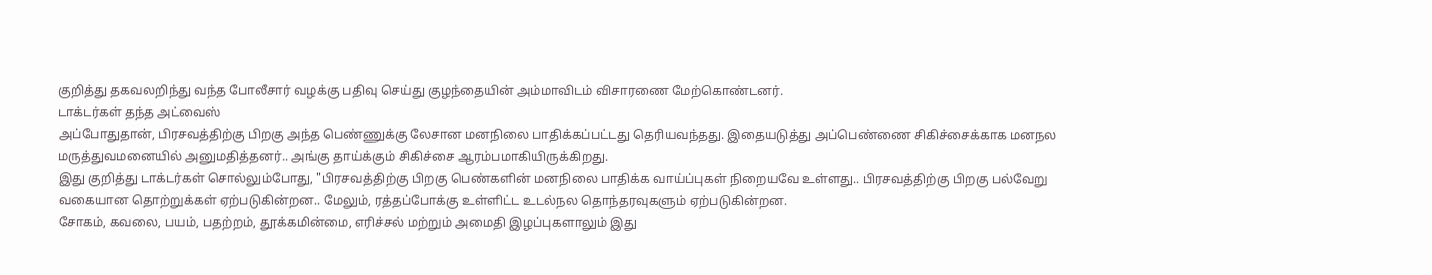குறித்து தகவலறிந்து வந்த போலீசார் வழக்கு பதிவு செய்து குழந்தையின் அம்மாவிடம் விசாரணை மேற்கொண்டனர்.
டாக்டர்கள் தந்த அட்வைஸ்
அப்போதுதான், பிரசவத்திற்கு பிறகு அந்த பெண்ணுக்கு லேசான மனநிலை பாதிக்கப்பட்டது தெரியவந்தது. இதையடுத்து அப்பெண்ணை சிகிச்சைக்காக மனநல மருத்துவமனையில் அனுமதித்தனர்.. அங்கு தாய்க்கும் சிகிச்சை ஆரம்பமாகியிருக்கிறது.
இது குறித்து டாக்டர்கள் சொல்லும்போது, "பிரசவத்திற்கு பிறகு பெண்களின் மனநிலை பாதிக்க வாய்ப்புகள் நிறையவே உள்ளது.. பிரசவத்திற்கு பிறகு பல்வேறு வகையான தொற்றுக்கள் ஏற்படுகின்றன.. மேலும், ரத்தப்போக்கு உள்ளிட்ட உடல்நல தொந்தரவுகளும் ஏற்படுகின்றன.
சோகம், கவலை, பயம், பதற்றம், தூக்கமின்மை, எரிச்சல் மற்றும் அமைதி இழப்புகளாலும் இது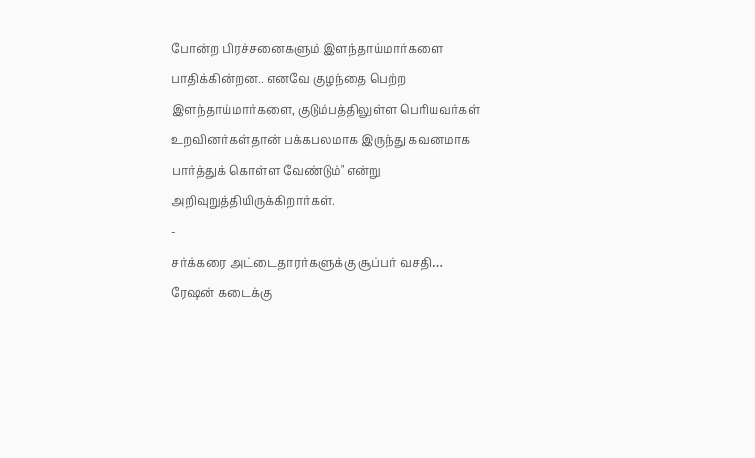போன்ற பிரச்சனைகளும் இளந்தாய்மார்களை பாதிக்கின்றன.. எனவே குழந்தை பெற்ற இளந்தாய்மார்களை, குடும்பத்திலுள்ள பெரியவர்கள் உறவினர்கள்தான் பக்கபலமாக இருந்து கவனமாக பார்த்துக் கொள்ள வேண்டும்" என்று அறிவுறுத்தியிருக்கிறார்கள்.
-
சர்க்கரை அட்டைதாரர்களுக்கு சூப்பர் வசதி… ரேஷன் கடைக்கு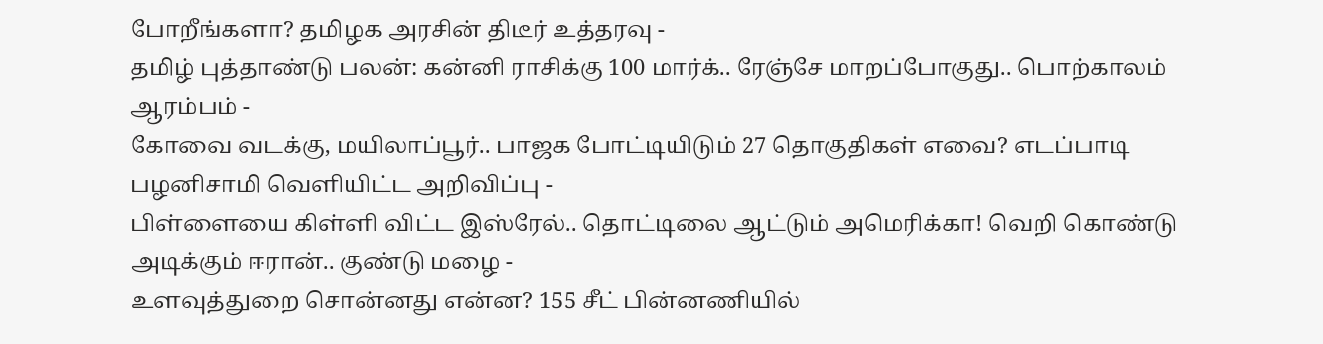போறீங்களா? தமிழக அரசின் திடீர் உத்தரவு -
தமிழ் புத்தாண்டு பலன்: கன்னி ராசிக்கு 100 மார்க்.. ரேஞ்சே மாறப்போகுது.. பொற்காலம் ஆரம்பம் -
கோவை வடக்கு, மயிலாப்பூர்.. பாஜக போட்டியிடும் 27 தொகுதிகள் எவை? எடப்பாடி பழனிசாமி வெளியிட்ட அறிவிப்பு -
பிள்ளையை கிள்ளி விட்ட இஸ்ரேல்.. தொட்டிலை ஆட்டும் அமெரிக்கா! வெறி கொண்டு அடிக்கும் ஈரான்.. குண்டு மழை -
உளவுத்துறை சொன்னது என்ன? 155 சீட் பின்னணியில்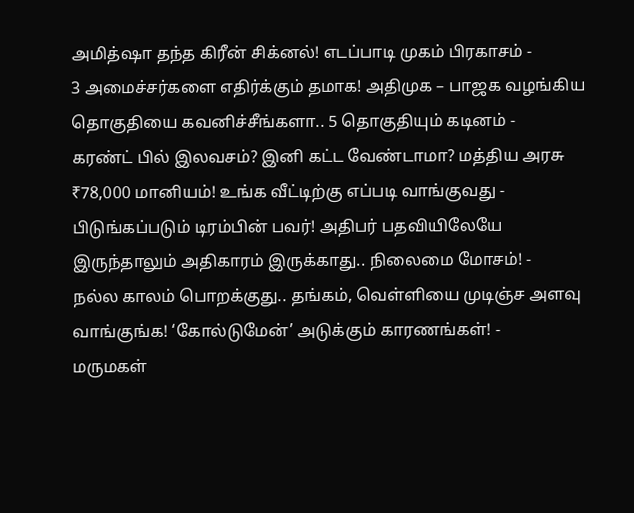அமித்ஷா தந்த கிரீன் சிக்னல்! எடப்பாடி முகம் பிரகாசம் -
3 அமைச்சர்களை எதிர்க்கும் தமாக! அதிமுக – பாஜக வழங்கிய தொகுதியை கவனிச்சீங்களா.. 5 தொகுதியும் கடினம் -
கரண்ட் பில் இலவசம்? இனி கட்ட வேண்டாமா? மத்திய அரசு ₹78,000 மானியம்! உங்க வீட்டிற்கு எப்படி வாங்குவது -
பிடுங்கப்படும் டிரம்பின் பவர்! அதிபர் பதவியிலேயே இருந்தாலும் அதிகாரம் இருக்காது.. நிலைமை மோசம்! -
நல்ல காலம் பொறக்குது.. தங்கம், வெள்ளியை முடிஞ்ச அளவு வாங்குங்க! ‘கோல்டுமேன்’ அடுக்கும் காரணங்கள்! -
மருமகள்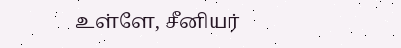உள்ளே, சீனியர்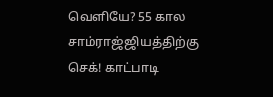வெளியே? 55 கால சாம்ராஜ்ஜியத்திற்கு செக்! காட்பாடி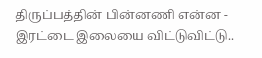திருப்பத்தின் பின்னணி என்ன -
இரட்டை இலையை விட்டுவிட்டு..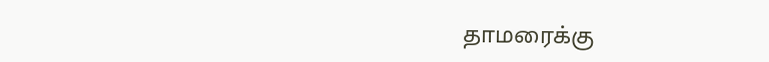தாமரைக்கு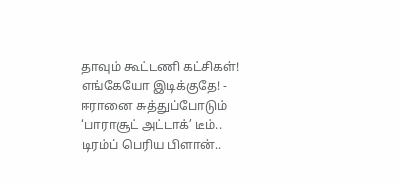தாவும் கூட்டணி கட்சிகள்! எங்கேயோ இடிக்குதே! -
ஈரானை சுத்துப்போடும் ‘பாராசூட் அட்டாக்’ டீம்.. டிரம்ப் பெரிய பிளான்..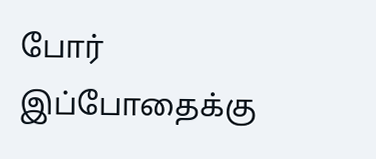போர் இப்போதைக்கு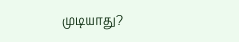முடியாது?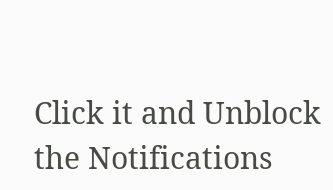Click it and Unblock the Notifications